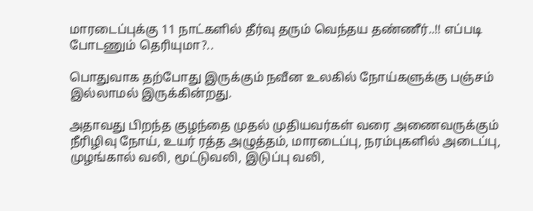மாரடைப்புக்கு 11 நாட்களில் தீர்வு தரும் வெந்தய தண்ணீர்..!! எப்படி போடணும் தெரியுமா?..

பொதுவாக தற்போது இருக்கும் நவீன உலகில் நோய்களுக்கு பஞ்சம் இல்லாமல் இருக்கின்றது.

அதாவது பிறந்த குழந்தை முதல் முதியவர்கள் வரை அணைவருக்கும் நீரிழிவு நோய், உயர் ரத்த அழுத்தம், மாரடைப்பு, நரம்புகளில் அடைப்பு, முழங்கால் வலி, மூட்டுவலி, இடுப்பு வலி,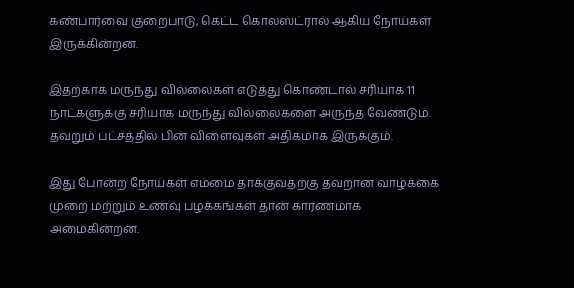கண்பார்வை குறைபாடு, கெட்ட கொலஸ்ட்ரால் ஆகிய நோய்கள் இருக்கின்றன.

இதற்காக மருந்து வில்லைகள் எடுத்து கொண்டால் சரியாக 11 நாட்களுக்கு சரியாக மருந்து வில்லைகளை அருந்த வேண்டும். தவறும் பட்சத்தில் பின் விளைவுகள் அதிகமாக இருக்கும்.

இது போன்ற நோய்கள் எம்மை தாக்குவதற்கு தவறான வாழ்க்கை முறை மற்றும் உணவு பழக்கங்கள் தான் காரணமாக அமைகின்றன.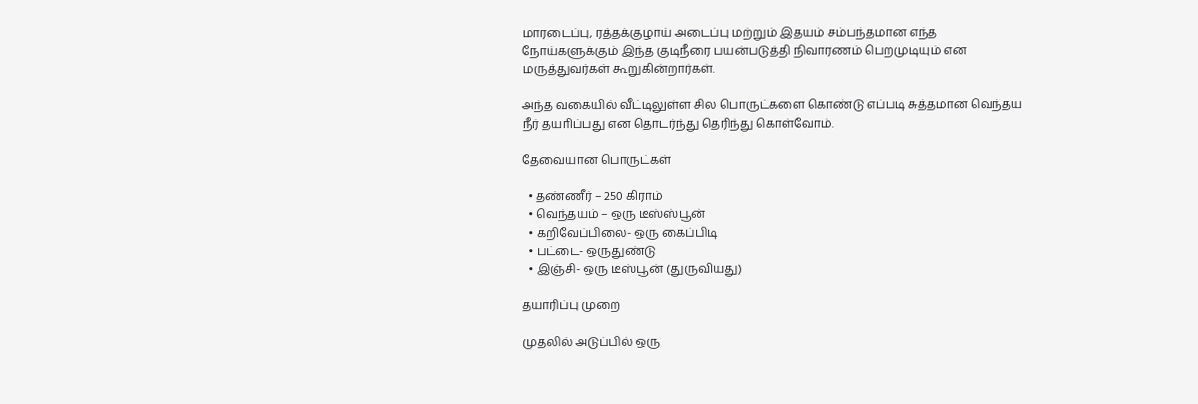மாரடைப்பு, ரத்தக்குழாய் அடைப்பு மற்றும் இதயம் சம்பந்தமான எந்த நோய்களுக்கும் இந்த குடிநீரை பயன்படுத்தி நிவாரணம் பெறமுடியும் என மருத்துவர்கள் கூறுகின்றார்கள்.

அந்த வகையில் வீட்டிலுள்ள சில பொருட்களை கொண்டு எப்படி சுத்தமான வெந்தய நீர் தயாிப்பது என தொடர்ந்து தெரிந்து கொள்வோம்.

தேவையான பொருட்கள்

  • தண்ணீர் – 250 கிராம்
  • வெந்தயம் – ஒரு டீஸ்ஸ்பூன்
  • கறிவேப்பிலை- ஒரு கைப்பிடி
  • பட்டை- ஒருதுண்டு
  • இஞ்சி- ஒரு டீஸ்பூன் (துருவியது)

தயாரிப்பு முறை

முதலில் அடுப்பில் ஒரு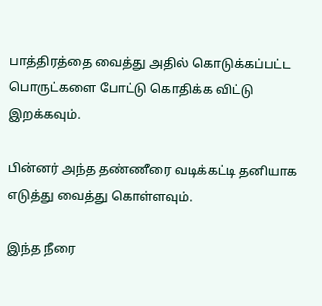பாத்திரத்தை வைத்து அதில் கொடுக்கப்பட்ட பொருட்களை போட்டு கொதிக்க விட்டு இறக்கவும்.

பின்னர் அந்த தண்ணீரை வடிக்கட்டி தனியாக எடுத்து வைத்து கொள்ளவும்.

இந்த நீரை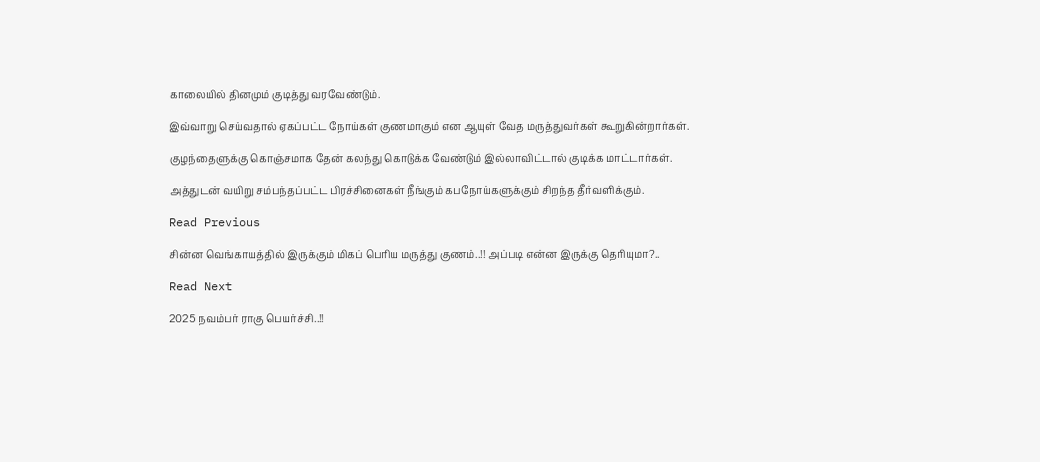காலையில் தினமும் குடித்து வரவேண்டும்.

இவ்வாறு செய்வதால் ஏகப்பட்ட நோய்கள் குணமாகும் என ஆயுள் வேத மருத்துவர்கள் கூறுகின்றார்கள்.

குழந்தைளுக்கு கொஞ்சமாக தேன் கலந்து கொடுக்க வேண்டும் இல்லாவிட்டால் குடிக்க மாட்டார்கள்.

அத்துடன் வயிறு சம்பந்தப்பட்ட பிரச்சினைகள் நீங்கும் கபநோய்களுக்கும் சிறந்த தீர்வளிக்கும்.

Read Previous

சின்ன வெங்காயத்தில் இருக்கும் மிகப் பெரிய மருத்து குணம்..!! அப்படி என்ன இருக்கு தெரியுமா?..

Read Next

2025 நவம்பர் ராகு பெயர்ச்சி..!!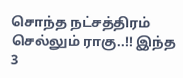சொந்த நட்சத்திரம் செல்லும் ராகு..!! இந்த 3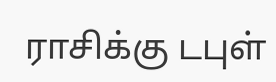ராசிக்கு டபுள்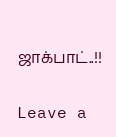ஜாக்பாட்..!!

Leave a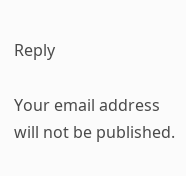Reply

Your email address will not be published.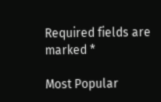Required fields are marked *

Most Popular